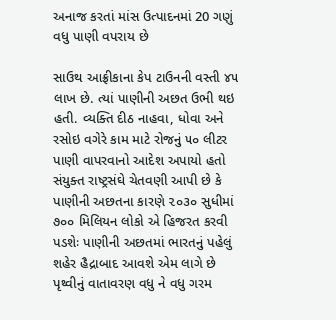અનાજ કરતાં માંસ ઉત્પાદનમાં 20 ગણું વધુ પાણી વપરાય છે

સાઉથ આફ્રીકાના કેપ ટાઉનની વસ્તી ૪૫ લાખ છે. ત્યાં પાણીની અછત ઉભી થઇ હતી. વ્યક્તિ દીઠ નાહવા, ધોવા અને રસોઇ વગેરે કામ માટે રોજનું ૫૦ લીટર પાણી વાપરવાનો આદેશ અપાયો હતો
સંયુક્ત રાષ્ટ્રસંઘે ચેતવણી આપી છે કે પાણીની અછતના કારણે ૨૦૩૦ સુધીમાં ૭૦૦ મિલિયન લોકો એ હિજરત કરવી પડશેઃ પાણીની અછતમાં ભારતનું પહેલું શહેર હૈદ્રાબાદ આવશે એમ લાગે છે
પૃથ્વીનું વાતાવરણ વધુ ને વધુ ગરમ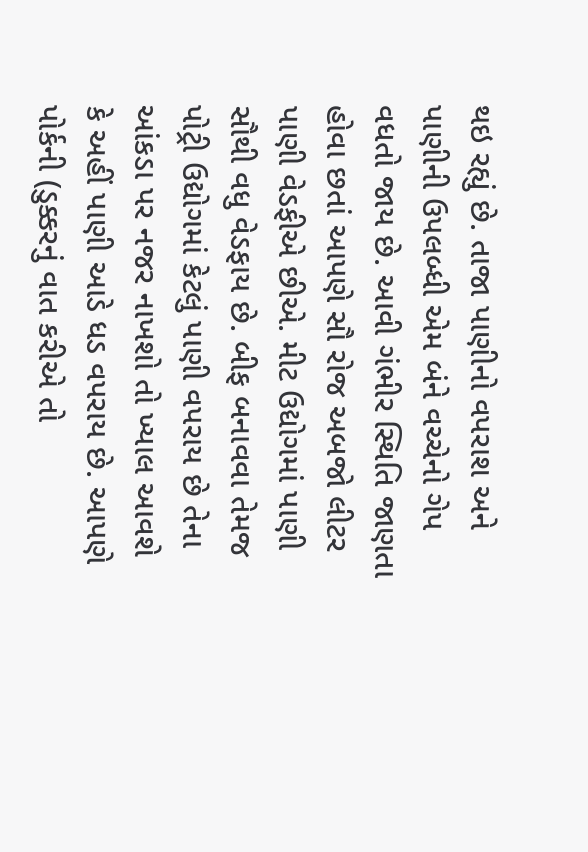થઇ રહ્યું છે. તાજા પાણીનો વપરાશ અને પાણીની ઉપલબ્ધી એમ બંને વચ્ચેનો ગેપ વધતો જાય છે. આવી ગંભીર સ્થિતિ જાણતા હોવા છતાં આપણે સૌ રોજ અબજો લીટર પાણી વેડફીએ છીએ. મીટ ઉદ્યોગમાં પાણી સૌથી વધુ વેડફાય છે. બીફ બનાવવા તેમજ પોટ્રી ઉદ્યોગમાં કેટલું પાણી વપરાય છે તેના આંકડા પર નજર નાખશો તો ખ્યાલ આવશે કે અહીં પાણી આડે ધડ વપરાય છે. આપણે પોર્કની (ડુક્કરનું વાત કરીએ તો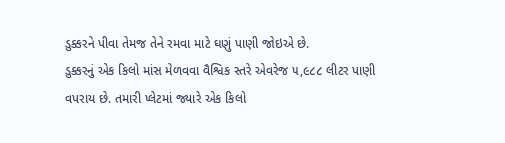ડુક્કરને પીવા તેમજ તેને રમવા માટે ઘણું પાણી જોઇએ છે.
ડુક્કરનું એક કિલો માંસ મેળવવા વૈશ્વિક સ્તરે એવરેજ ૫,૯૮૮ લીટર પાણી વપરાય છે. તમારી પ્લેટમાં જ્યારે એક કિલો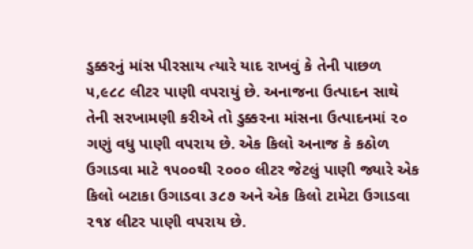ડુક્કરનું માંસ પીરસાય ત્યારે યાદ રાખવું કે તેની પાછળ ૫,૯૮૮ લીટર પાણી વપરાયું છે. અનાજના ઉત્પાદન સાથે તેની સરખામણી કરીએ તો ડુક્કરના માંસના ઉત્પાદનમાં ૨૦ ગણું વધુ પાણી વપરાય છે. એક કિલો અનાજ કે કઠોળ ઉગાડવા માટે ૧૫૦૦થી ૨૦૦૦ લીટર જેટલું પાણી જ્યારે એક કિલો બટાકા ઉગાડવા ૩૮૭ અને એક કિલો ટામેટા ઉગાડવા ૨૧૪ લીટર પાણી વપરાય છે.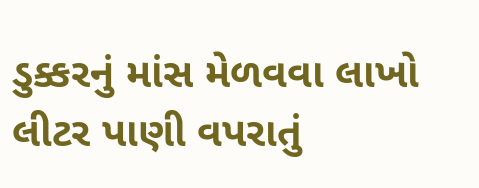ડુક્કરનું માંસ મેળવવા લાખો લીટર પાણી વપરાતું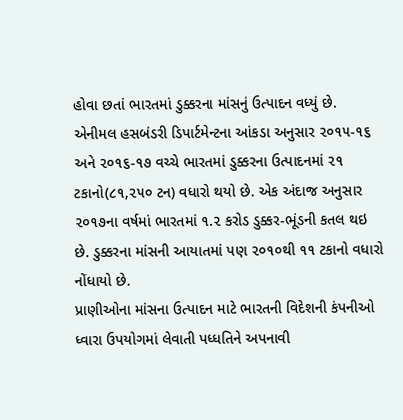હોવા છતાં ભારતમાં ડુક્કરના માંસનું ઉત્પાદન વધ્યું છે. એનીમલ હસબંડરી ડિપાર્ટમેન્ટના આંકડા અનુસાર ૨૦૧૫-૧૬ અને ૨૦૧૬-૧૭ વચ્ચે ભારતમાં ડુક્કરના ઉત્પાદનમાં ૨૧ ટકાનો(૮૧,૨૫૦ ટન) વધારો થયો છે. એક અંદાજ અનુસાર ૨૦૧૭ના વર્ષમાં ભારતમાં ૧.૨ કરોડ ડુક્કર-ભૂંડની કતલ થઇ છે. ડુક્કરના માંસની આયાતમાં પણ ૨૦૧૦થી ૧૧ ટકાનો વધારો નોંધાયો છે.
પ્રાણીઓના માંસના ઉત્પાદન માટે ભારતની વિદેશની કંપનીઓ ધ્વારા ઉપયોગમાં લેવાતી પધ્ધતિને અપનાવી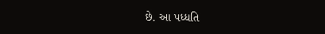છે. આ પધ્ધતિ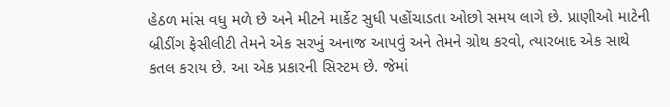હેઠળ માંસ વધુ મળે છે અને મીટને માર્કેટ સુધી પહોંચાડતા ઓછો સમય લાગે છે. પ્રાણીઓ માટેની બ્રીડીંગ ફેસીલીટી તેમને એક સરખું અનાજ આપવું અને તેમને ગ્રોથ કરવો, ત્યારબાદ એક સાથે કતલ કરાય છે. આ એક પ્રકારની સિસ્ટમ છે. જેમાં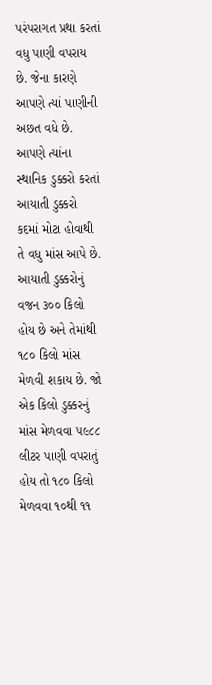પરંપરાગત પ્રથા કરતાં વધુ પાણી વપરાય છે. જેના કારણે આપણે ત્યાં પાણીની અછત વધે છે.
આપણે ત્યાંના સ્થાનિક ડુક્કરો કરતાં આયાતી ડુક્કરો કદમાં મોટા હોવાથી તે વધુ માંસ આપે છે. આયાતી ડુક્કરોનું વજન ૩૦૦ કિલો હોય છે અને તેમાંથી ૧૮૦ કિલો માંસ મેળવી શકાય છે. જો એક કિલો ડુક્કરનું માંસ મેળવવા ૫૯૮૮ લીટર પાણી વપરાતું હોય તો ૧૮૦ કિલો મેળવવા ૧૦થી ૧૧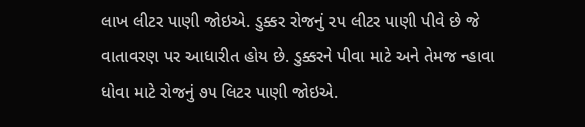લાખ લીટર પાણી જોઇએ. ડુક્કર રોજનું ૨૫ લીટર પાણી પીવે છે જે વાતાવરણ પર આધારીત હોય છે. ડુક્કરને પીવા માટે અને તેમજ ન્હાવા ધોવા માટે રોજનું ૭૫ લિટર પાણી જોઇએ.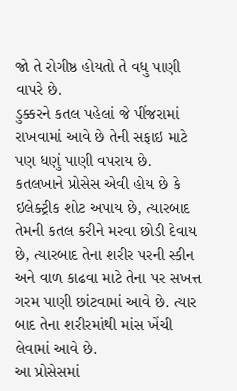જો તે રોગીષ્ઠ હોયતો તે વધુ પાણી વાપરે છે.
ડુક્કરને કતલ પહેલાં જે પીંજરામાં રાખવામાં આવે છે તેની સફાઇ માટે પણ ધણું પાણી વપરાય છે. કતલખાને પ્રોસેસ એવી હોય છે કે ઇલેક્ટ્રીક શોટ અપાય છે, ત્યારબાદ તેમની કતલ કરીને મરવા છોડી દેવાય છે, ત્યારબાદ તેના શરીર પરની સ્કીન અને વાળ કાઢવા માટે તેના પર સખત્ત ગરમ પાણી છાંટવામાં આવે છે. ત્યાર બાદ તેના શરીરમાંથી માંસ ખેંચી લેવામાં આવે છે.
આ પ્રોસેસમાં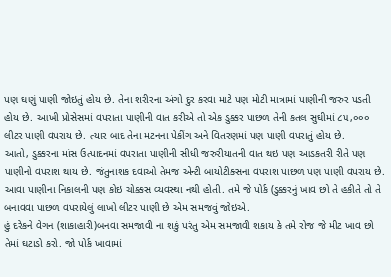પણ ઘણું પાણી જોઇતું હોય છે. તેના શરીરના અંગો દુર કરવા માટે પણ મોટી માત્રામાં પાણીની જરુર પડતી હોય છે. આખી પ્રોસેસમાં વપરાતા પાણીની વાત કરીએ તો એક ડુક્કર પાછળ તેની કતલ સુઘીમાં ૮૫,૦૦૦ લીટર પાણી વપરાય છે. ત્યાર બાદ તેના મટનના પેકીંગ અને વિતરણમાં પણ પાણી વપરાતું હોય છે.
આતો, ડુક્કરના માંસ ઉત્પાદનમાં વપરાતા પાણીની સીધી જરુરીયાતની વાત થઇ પણ આડકતરી રીતે પણ પાણીનો વપરાશ થાય છે. જંતુનાશક દવાઓ તેમજ એન્ટી બાયોટીક્સના વપરાશ પાછળ પણ પાણી વપરાય છે. આવા પાણીના નિકાલની પણ કોઇ ચોક્કસ વ્યવસ્થા નથી હોતી. તમે જે પોર્ક (ડુક્કરનું ખાવ છો તે હકીતે તો તે બનાવવા પાછળ વપરાયેલું લાખો લીટર પાણી છે એમ સમજવું જોઇએ.
હું દરેકને વેગન (શાકાહારી)બનવા સમજાવી ના શકું પરંતુ એમ સમજાવી શકાય કે તમે રોજ જે મીટ ખાવ છો તેમાં ઘટાડો કરો. જો પોર્ક ખાવામાં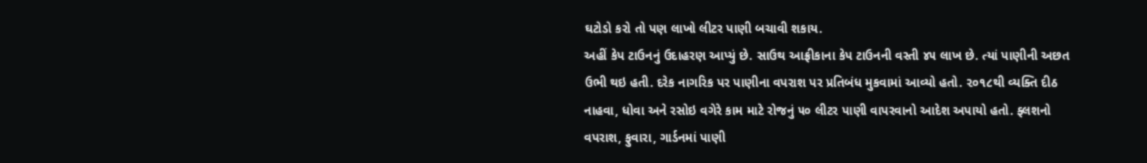ઘટોડો કરો તો પણ લાખો લીટર પાણી બચાવી શકાય.
અહીં કેપ ટાઉનનું ઉદાહરણ આપ્યું છે. સાઉથ આફ્રીકાના કેપ ટાઉનની વસ્તી ૪૫ લાખ છે. ત્યાં પાણીની અછત ઉભી થઇ હતી. દરેક નાગરિક પર પાણીના વપરાશ પર પ્રતિબંધ મુકવામાં આવ્યો હતો. ૨૦૧૮થી વ્યક્તિ દીઠ નાહવા, ધોવા અને રસોઇ વગેરે કામ માટે રોજનું ૫૦ લીટર પાણી વાપરવાનો આદેશ અપાયો હતો. ફ્લશનો વપરાશ, ફુવારા, ગાર્ડનમાં પાણી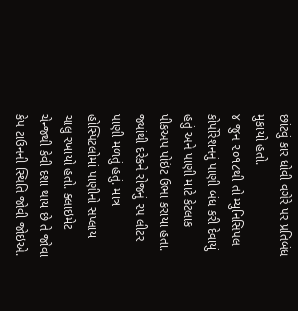છાંટવું કાર ધોવી વગેરે પર પ્રતિબંધ મુકાયો હતો.
૪ જુન ૨૦૧૮થી તો મ્યુનિસિપલ કોર્પોરેશનનું પાણી બંધ કરી દેવાયું હતું અને પાણી માટે કેટલાક પીકઅપ પોઇંટ ઉભા કરાયા હતા. જ્યાંથી દરેકને રોજનું ૨૫ લીટર પાણી મળતું હતું. માત્ર હોસ્પિટલોમાં પાણીનો સપ્લાય ચાલુ રખાયો હતો. ક્લાઇમેટ ચેન્જથી કેવી દશા થાય છે તે જોવા કેપ ટાઉનની સ્થિતિ જોવી જોઇએ.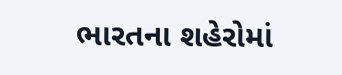ભારતના શહેરોમાં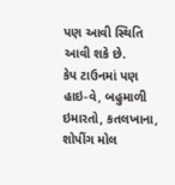પણ આવી સ્થિતિ આવી શકે છે.
કેપ ટાઉનમાં પણ હાઇ-વે, બહુમાળી ઇમારતો, કતલખાના, શોપીંગ મોલ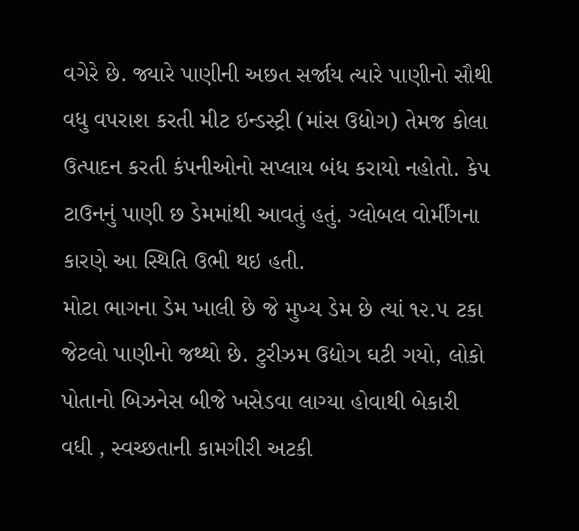વગેરે છે. જ્યારે પાણીની અછત સર્જાય ત્યારે પાણીનો સૌથી વધુ વપરાશ કરતી મીટ ઇન્ડસ્ટ્રી (માંસ ઉદ્યોગ) તેમજ કોલા ઉત્પાદન કરતી કંપનીઓનો સપ્લાય બંધ કરાયો નહોતો. કેપ ટાઉનનું પાણી છ ડેમમાંથી આવતું હતું. ગ્લોબલ વોર્મીંગના કારણે આ સ્થિતિ ઉભી થઇ હતી.
મોટા ભાગના ડેમ ખાલી છે જે મુખ્ય ડેમ છે ત્યાં ૧૨.૫ ટકા જેટલો પાણીનો જથ્થો છે. ટુરીઝમ ઉદ્યોગ ઘટી ગયો, લોકો પોતાનો બિઝનેસ બીજે ખસેડવા લાગ્યા હોવાથી બેકારી વધી , સ્વચ્છતાની કામગીરી અટકી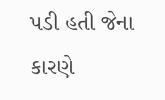પડી હતી જેના કારણે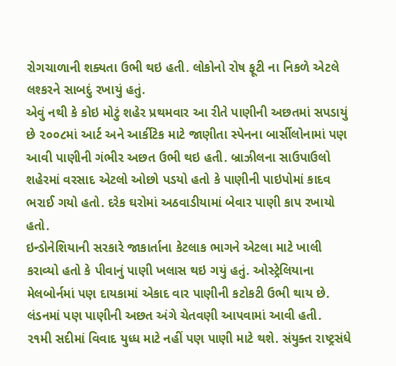રોગચાળાની શક્યતા ઉભી થઇ હતી. લોકોનો રોષ ફૂટી ના નિકળે એટલે લશ્કરને સાબદું રખાયું હતું.
એવું નથી કે કોઇ મોટું શહેર પ્રથમવાર આ રીતે પાણીની અછતમાં સપડાયું છે ૨૦૦૮માં આર્ટ અને આર્કીટેક માટે જાણીતા સ્પેનના બાર્સીલોનામાં પણ આવી પાણીની ગંભીર અછત ઉભી થઇ હતી. બ્રાઝીલના સાઉપાઉલો શહેરમાં વરસાદ એટલો ઓછો પડયો હતો કે પાણીની પાઇપોમાં કાદવ ભરાઈ ગયો હતો. દરેક ઘરોમાં અઠવાડીયામાં બેવાર પાણી કાપ રખાયો હતો.
ઇન્ડોનેશિયાની સરકારે જાકાર્તાના કેટલાક ભાગને એટલા માટે ખાલી કરાવ્યો હતો કે પીવાનું પાણી ખલાસ થઇ ગયું હતું. ઓસ્ટ્રેલિયાના મેલબોર્નમાં પણ દાયકામાં એકાદ વાર પાણીની કટોકટી ઉભી થાય છે. લંડનમાં પણ પાણીની અછત અંગે ચેતવણી આપવામાં આવી હતી.
૨૧મી સદીમાં વિવાદ યુધ્ધ માટે નહીં પણ પાણી માટે થશે. સંયુક્ત રાષ્ટ્રસંધે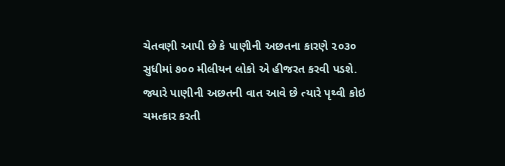ચેતવણી આપી છે કે પાણીની અછતના કારણે ૨૦૩૦ સુધીમાં ૭૦૦ મીલીયન લોકો એ હીજરત કરવી પડશે.
જ્યારે પાણીની અછતની વાત આવે છે ત્યારે પૃથ્વી કોઇ ચમત્કાર કરતી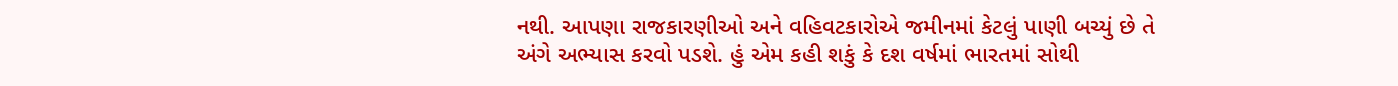નથી. આપણા રાજકારણીઓ અને વહિવટકારોએ જમીનમાં કેટલું પાણી બચ્યું છે તે અંગે અભ્યાસ કરવો પડશે. હું એમ કહી શકું કે દશ વર્ષમાં ભારતમાં સોથી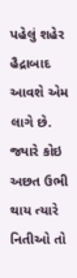પહેલું શહેર હૈદ્રાબાદ આવશે એમ લાગે છે.
જ્યારે કોઇ અછત ઉભી થાય ત્યારે નિતીઓ તો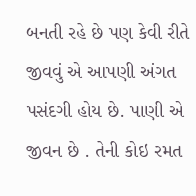બનતી રહે છે પણ કેવી રીતે જીવવું એ આપણી અંગત પસંદગી હોય છે. પાણી એ જીવન છે . તેની કોઇ રમત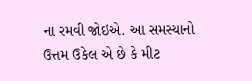ના રમવી જોઇએ. આ સમસ્યાનો ઉત્તમ ઉકેલ એ છે કે મીટ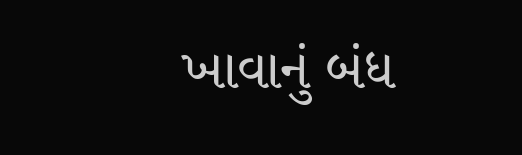ખાવાનું બંધ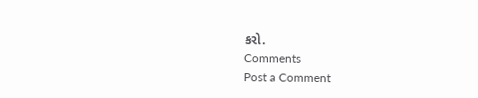કરો.
Comments
Post a Comment